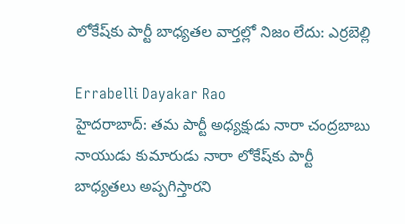లోకేష్‌కు పార్టీ బాధ్యతల వార్తల్లో నిజం లేదు: ఎర్రబెల్లి

Errabelli Dayakar Rao
హైదరాబాద్: తమ పార్టీ అధ్యక్షుడు నారా చంద్రబాబు నాయుడు కుమారుడు నారా లోకేష్‌కు పార్టీ బాధ్యతలు అప్పగిస్తారని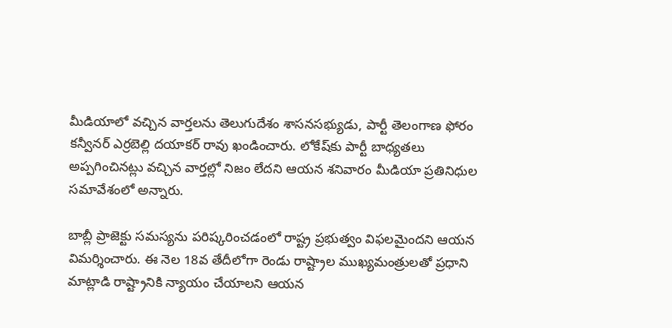మీడియాలో వచ్చిన వార్తలను తెలుగుదేశం శాసనసభ్యుడు, పార్టీ తెలంగాణ ఫోరం కన్వీనర్ ఎర్రబెల్లి దయాకర్ రావు ఖండించారు. లోకేష్‌కు పార్టీ బాధ్యతలు అప్పగించినట్లు వచ్చిన వార్తల్లో నిజం లేదని ఆయన శనివారం మీడియా ప్రతినిధుల సమావేశంలో అన్నారు.

బాబ్లీ ప్రాజెక్టు సమస్యను పరిష్కరించడంలో రాష్ట్ర ప్రభుత్వం విఫలమైందని ఆయన విమర్శించారు. ఈ నెల 18వ తేదీలోగా రెండు రాష్ట్రాల ముఖ్యమంత్రులతో ప్రధాని మాట్లాడి రాష్ట్రానికి న్యాయం చేయాలని ఆయన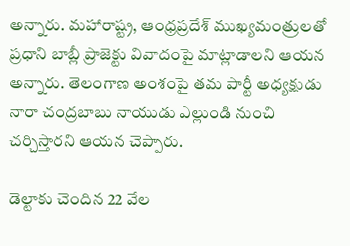అన్నారు. మహారాష్ట్ర, ఆంధ్రప్రదేశ్ ముఖ్యమంత్రులతో ప్రధాని బాబ్లీ ప్రాజెక్టు వివాదంపై మాట్లాడాలని ఆయన అన్నారు. తెలంగాణ అంశంపై తమ పార్టీ అధ్యక్షుడు నారా చంద్రబాబు నాయుడు ఎల్లుండి నుంచి చర్చిస్తారని ఆయన చెప్పారు.

డెల్టాకు చెందిన 22 వేల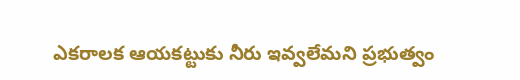ఎకరాలక ఆయకట్టుకు నీరు ఇవ్వలేమని ప్రభుత్వం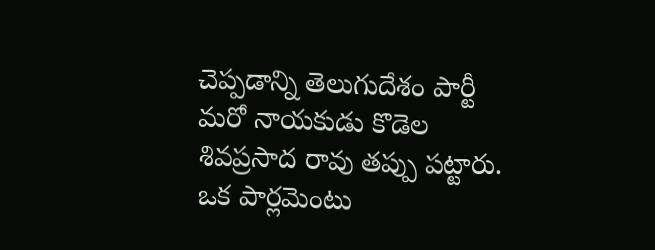చెప్పడాన్ని తెలుగుదేశం పార్టీ మరో నాయకుడు కొడెల శివప్రసాద రావు తప్పు పట్టారు. ఒక పార్లమెంటు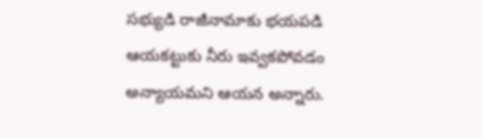సభ్యుడి రాజీనామాకు భయపడి ఆయకట్టుకు నీరు ఇవ్వకపోవడం అన్యాయమని ఆయన అన్నారు.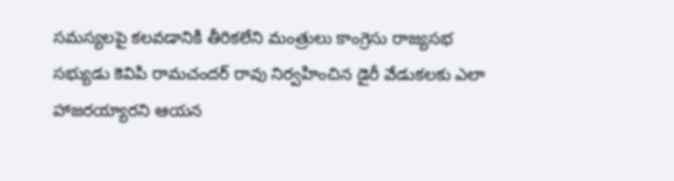సమస్యలపై కలవడానికి తీరికలేని మంత్రులు కాంగ్రెసు రాజ్యసభ సభ్యుడు కెవిపి రామచందర్ రావు నిర్వహించిన డైరీ వేడుకలకు ఎలా హాజరయ్యారని ఆయన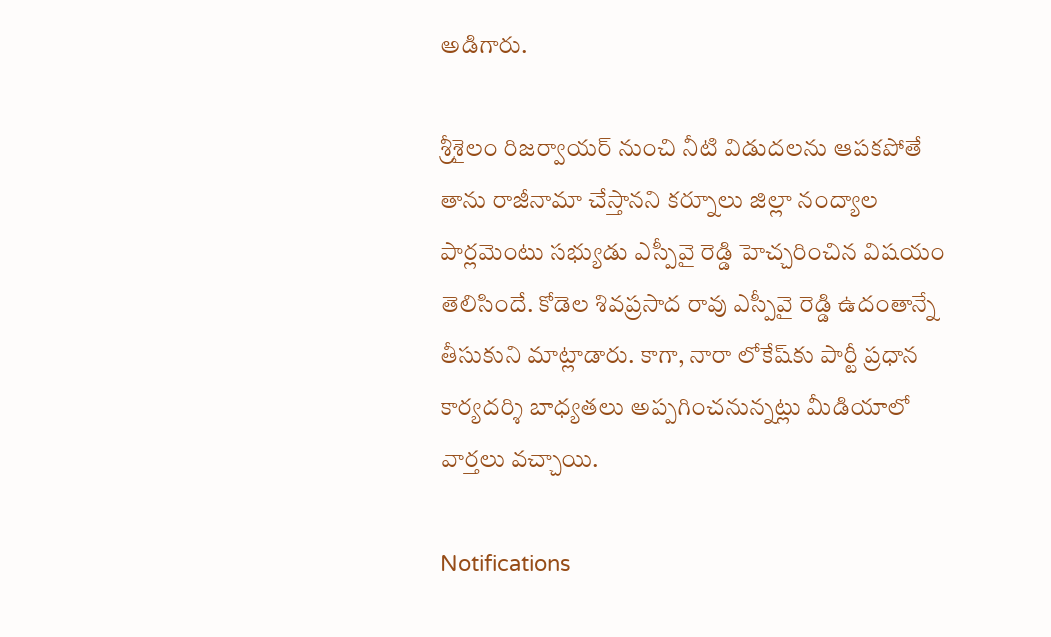అడిగారు.

శ్రీశైలం రిజర్వాయర్ నుంచి నీటి విడుదలను ఆపకపోతే తాను రాజీనామా చేస్తానని కర్నూలు జిల్లా నంద్యాల పార్లమెంటు సభ్యుడు ఎస్పీవై రెడ్డి హెచ్చరించిన విషయం తెలిసిందే. కోడెల శివప్రసాద రావు ఎస్పీవై రెడ్డి ఉదంతాన్నే తీసుకుని మాట్లాడారు. కాగా, నారా లోకేష్‌కు పార్టీ ప్రధాన కార్యదర్శి బాధ్యతలు అప్పగించనున్నట్లు మీడియాలో వార్తలు వచ్చాయి.

Notifications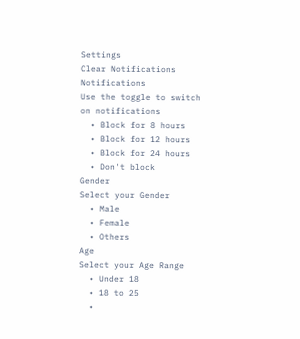Settings
Clear Notifications
Notifications
Use the toggle to switch on notifications
  • Block for 8 hours
  • Block for 12 hours
  • Block for 24 hours
  • Don't block
Gender
Select your Gender
  • Male
  • Female
  • Others
Age
Select your Age Range
  • Under 18
  • 18 to 25
  •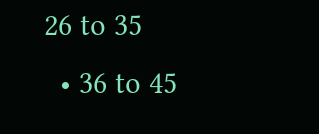26 to 35
  • 36 to 45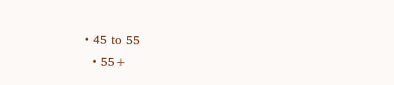• 45 to 55
  • 55+